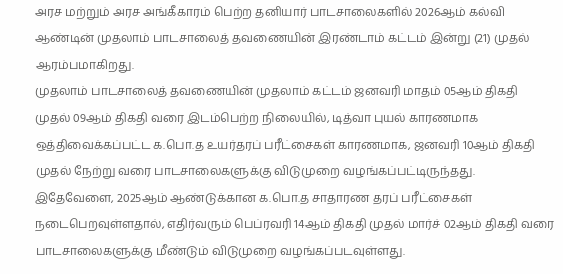அரச மற்றும் அரச அங்கீகாரம் பெற்ற தனியார் பாடசாலைகளில் 2026ஆம் கல்வி ஆண்டின் முதலாம் பாடசாலைத் தவணையின் இரண்டாம் கட்டம் இன்று (21) முதல் ஆரம்பமாகிறது.
முதலாம் பாடசாலைத் தவணையின் முதலாம் கட்டம் ஜனவரி மாதம் 05ஆம் திகதி முதல் 09ஆம் திகதி வரை இடம்பெற்ற நிலையில், டித்வா புயல் காரணமாக ஒத்திவைக்கப்பட்ட க.பொ.த உயர்தரப் பரீட்சைகள் காரணமாக, ஜனவரி 10ஆம் திகதி முதல் நேற்று வரை பாடசாலைகளுக்கு விடுமுறை வழங்கப்பட்டிருந்தது.
இதேவேளை, 2025ஆம் ஆண்டுக்கான க.பொ.த சாதாரண தரப் பரீட்சைகள் நடைபெறவுள்ளதால், எதிர்வரும் பெப்ரவரி 14ஆம் திகதி முதல் மார்ச் 02ஆம் திகதி வரை பாடசாலைகளுக்கு மீண்டும் விடுமுறை வழங்கப்படவுள்ளது.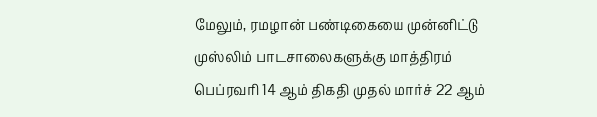மேலும், ரமழான் பண்டிகையை முன்னிட்டு முஸ்லிம் பாடசாலைகளுக்கு மாத்திரம் பெப்ரவரி 14 ஆம் திகதி முதல் மார்ச் 22 ஆம்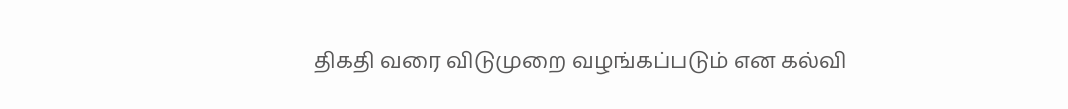திகதி வரை விடுமுறை வழங்கப்படும் என கல்வி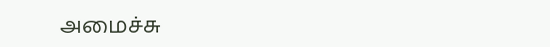அமைச்சு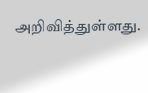அறிவித்துள்ளது.